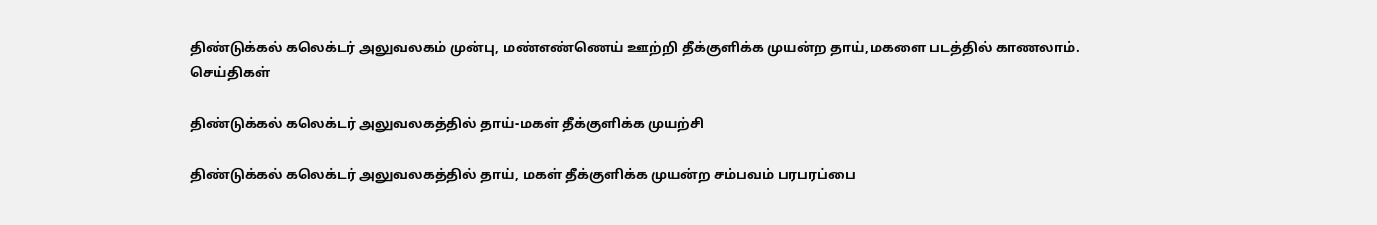திண்டுக்கல் கலெக்டர் அலுவலகம் முன்பு, மண்எண்ணெய் ஊற்றி தீக்குளிக்க முயன்ற தாய்,மகளை படத்தில் காணலாம்.
செய்திகள்

திண்டுக்கல் கலெக்டர் அலுவலகத்தில் தாய்-மகள் தீக்குளிக்க முயற்சி

திண்டுக்கல் கலெக்டர் அலுவலகத்தில் தாய், மகள் தீக்குளிக்க முயன்ற சம்பவம் பரபரப்பை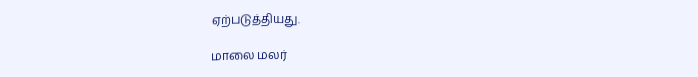ஏற்படுத்தியது.

மாலை மலர்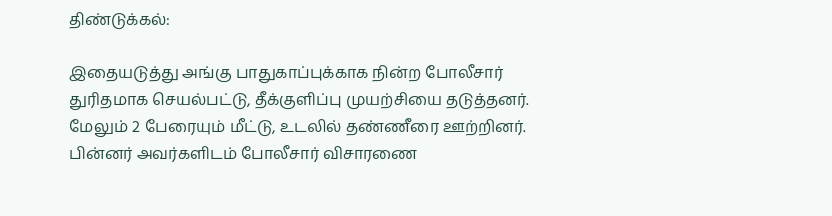திண்டுக்கல்:

இதையடுத்து அங்கு பாதுகாப்புக்காக நின்ற போலீசார் துரிதமாக செயல்பட்டு, தீக்குளிப்பு முயற்சியை தடுத்தனர். மேலும் 2 பேரையும் மீட்டு, உடலில் தண்ணீரை ஊற்றினர். பின்னர் அவர்களிடம் போலீசார் விசாரணை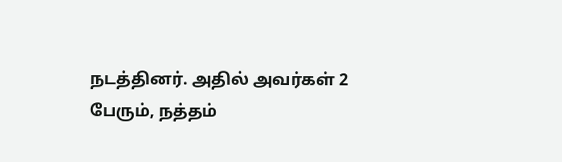நடத்தினர். அதில் அவர்கள் 2 பேரும், நத்தம்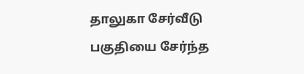தாலுகா சேர்வீடு பகுதியை சேர்ந்த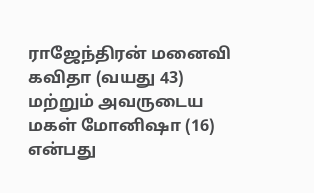ராஜேந்திரன் மனைவி கவிதா (வயது 43) மற்றும் அவருடைய மகள் மோனி‌ஷா (16) என்பது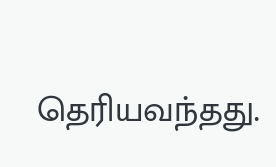தெரியவந்தது.